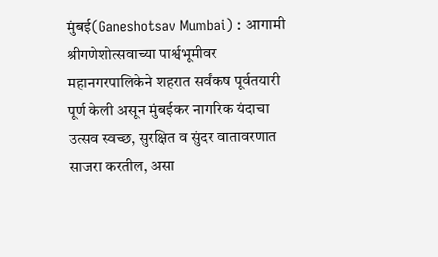मुंबई(Ganeshotsav Mumbai) : आगामी श्रीगणेशोत्सवाच्या पार्श्वभूमीवर महानगरपालिकेने शहरात सर्वंकष पूर्वतयारी पूर्ण केली असून मुंबईकर नागरिक यंदाचा उत्सव स्वच्छ, सुरक्षित व सुंदर वातावरणात साजरा करतील, असा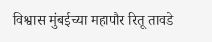विश्वास मुंबईच्या महापौर रितू तावडे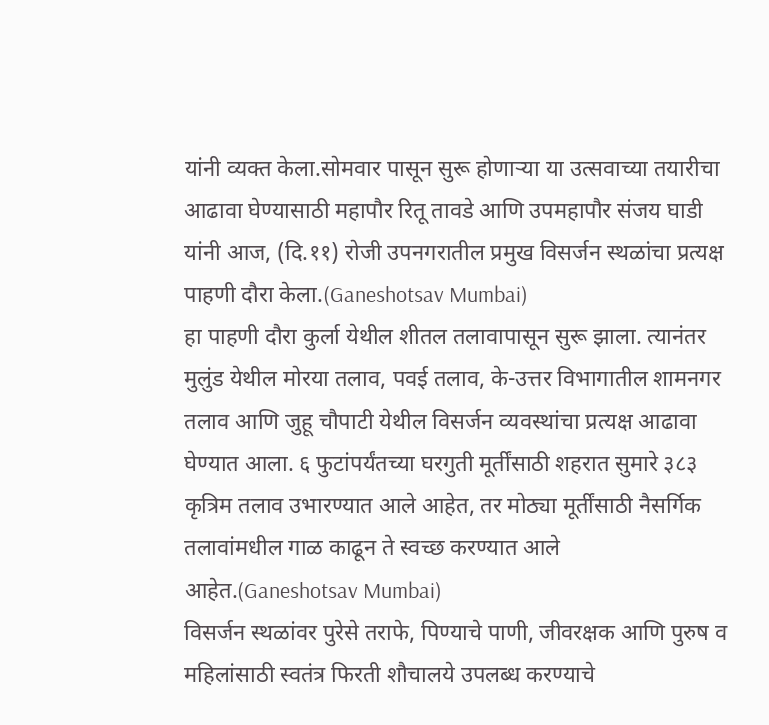यांनी व्यक्त केला.सोमवार पासून सुरू होणाऱ्या या उत्सवाच्या तयारीचा आढावा घेण्यासाठी महापौर रितू तावडे आणि उपमहापौर संजय घाडी यांनी आज, (दि.११) रोजी उपनगरातील प्रमुख विसर्जन स्थळांचा प्रत्यक्ष पाहणी दौरा केला.(Ganeshotsav Mumbai)
हा पाहणी दौरा कुर्ला येथील शीतल तलावापासून सुरू झाला. त्यानंतर मुलुंड येथील मोरया तलाव, पवई तलाव, के-उत्तर विभागातील शामनगर तलाव आणि जुहू चौपाटी येथील विसर्जन व्यवस्थांचा प्रत्यक्ष आढावा घेण्यात आला. ६ फुटांपर्यंतच्या घरगुती मूर्तींसाठी शहरात सुमारे ३८३ कृत्रिम तलाव उभारण्यात आले आहेत, तर मोठ्या मूर्तींसाठी नैसर्गिक तलावांमधील गाळ काढून ते स्वच्छ करण्यात आले आहेत.(Ganeshotsav Mumbai)
विसर्जन स्थळांवर पुरेसे तराफे, पिण्याचे पाणी, जीवरक्षक आणि पुरुष व महिलांसाठी स्वतंत्र फिरती शौचालये उपलब्ध करण्याचे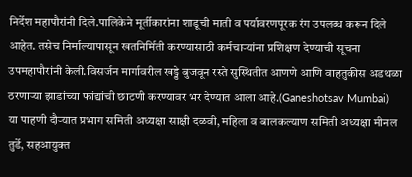निर्देश महापौरांनी दिले.पालिकेने मूर्तीकारांना शाडूची माती व पर्यावरणपूरक रंग उपलब्ध करून दिले आहेत. तसेच निर्माल्यापासून खतनिर्मिती करण्यासाठी कर्मचाऱ्यांना प्रशिक्षण देण्याची सूचना उपमहापौरांनी केली.विसर्जन मार्गावरील खड्डे बुजवून रस्ते सुस्थितीत आणणे आणि वाहतुकीस अडथळा ठरणाऱ्या झाडांच्या फांद्यांची छाटणी करण्यावर भर देण्यात आला आहे.(Ganeshotsav Mumbai)
या पाहणी दौऱ्यात प्रभाग समिती अध्यक्षा साक्षी दळवी, महिला व बालकल्याण समिती अध्यक्षा मीनल तुर्डे, सहआयुक्त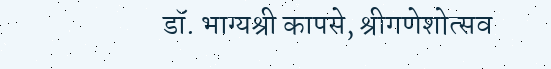डॉ. भाग्यश्री कापसे, श्रीगणेशोत्सव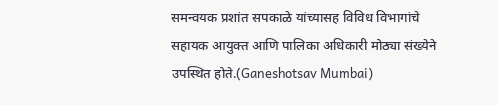समन्वयक प्रशांत सपकाळे यांच्यासह विविध विभागांचे सहायक आयुक्त आणि पालिका अधिकारी मोठ्या संख्येने उपस्थित होते.(Ganeshotsav Mumbai)